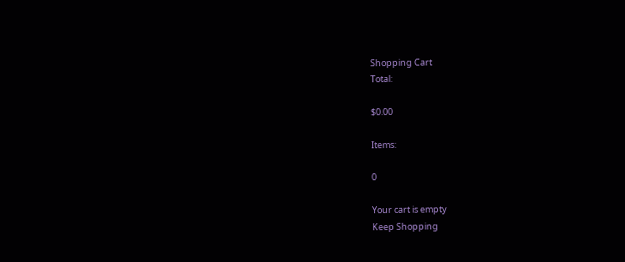Shopping Cart
Total:

$0.00

Items:

0

Your cart is empty
Keep Shopping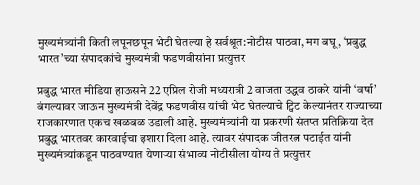मुख्यमंत्र्यांनी किती लपूनछपून भेटी घेतल्या हे सर्वश्रूत:नोटीस पाठवा, मग बघू, ‘प्रबुद्ध भारत’च्या संपादकांचे मुख्यमंत्री फडणवीसांना प्रत्युत्तर

प्रबुद्ध भारत मीडिया हाऊसने 22 एप्रिल रोजी मध्यरात्री 2 वाजता उद्धव ठाकरे यांनी ‘वर्षा’ बंगल्यावर जाऊन मुख्यमंत्री देवेंद्र फडणवीस यांची भेट घेतल्याचे ट्विट केल्यानंतर राज्याच्या राजकारणात एकच खळबळ उडाली आहे. मुख्यमंत्र्यांनी या प्रकरणी संतप्त प्रतिक्रिया देत प्रबुद्ध भारतवर कारवाईचा इशारा दिला आहे. त्यावर संपादक जीतरत्न पटाईत यांनी मुख्यमंत्र्यांकडून पाठवण्यात येणाऱ्या संभाव्य नोटीसीला योग्य ते प्रत्युत्तर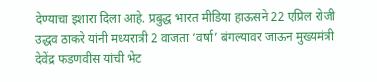देण्याचा इशारा दिला आहे. प्रबुद्ध भारत मीडिया हाऊसने 22 एप्रिल रोजी उद्धव ठाकरे यांनी मध्यरात्री 2 वाजता ‘वर्षा’ बंगल्यावर जाऊन मुख्यमंत्री देवेंद्र फडणवीस यांची भेट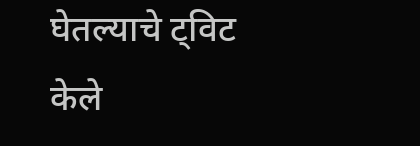घेतल्याचे ट्विट केले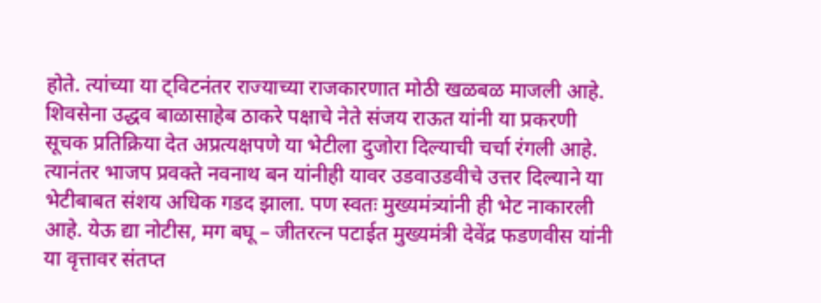होते. त्यांच्या या ट्विटनंतर राज्याच्या राजकारणात मोठी खळबळ माजली आहे. शिवसेना उद्धव बाळासाहेब ठाकरे पक्षाचे नेते संजय राऊत यांनी या प्रकरणी सूचक प्रतिक्रिया देत अप्रत्यक्षपणे या भेटीला दुजोरा दिल्याची चर्चा रंगली आहे. त्यानंतर भाजप प्रवक्ते नवनाथ बन यांनीही यावर उडवाउडवीचे उत्तर दिल्याने या भेटीबाबत संशय अधिक गडद झाला. पण स्वतः मुख्यमंत्र्यांनी ही भेट नाकारली आहे. येऊ द्या नोटीस, मग बघू – जीतरत्न पटाईत मुख्यमंत्री देवेंद्र फडणवीस यांनी या वृत्तावर संतप्त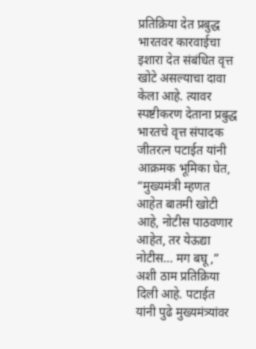प्रतिक्रिया देत प्रबुद्ध भारतवर कारवाईचा इशारा देत संबंधित वृत्त खोटे असल्याचा दावा केला आहे. त्यावर स्पष्टीकरण देताना प्रबुद्ध भारतचे वृत्त संपादक जीतरत्न पटाईत यांनी आक्रमक भूमिका घेत, “मुख्यमंत्री म्हणत आहेत बातमी खोटी आहे, नोटीस पाठवणार आहेत, तर येऊद्या नोटीस… मग बघू,” अशी ठाम प्रतिक्रिया दिली आहे. पटाईत यांनी पुढे मुख्यमंत्र्यांवर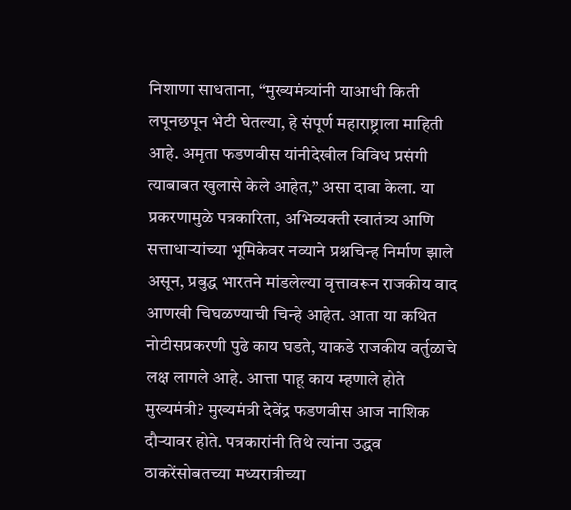निशाणा साधताना, “मुख्यमंत्र्यांनी याआधी किती लपूनछपून भेटी घेतल्या, हे संपूर्ण महाराष्ट्राला माहिती आहे. अमृता फडणवीस यांनीदेखील विविध प्रसंगी त्याबाबत खुलासे केले आहेत,” असा दावा केला. या प्रकरणामुळे पत्रकारिता, अभिव्यक्ती स्वातंत्र्य आणि सत्ताधाऱ्यांच्या भूमिकेवर नव्याने प्रश्नचिन्ह निर्माण झाले असून, प्रबुद्ध भारतने मांडलेल्या वृत्तावरून राजकीय वाद आणखी चिघळण्याची चिन्हे आहेत. आता या कथित नोटीसप्रकरणी पुढे काय घडते, याकडे राजकीय वर्तुळाचे लक्ष लागले आहे. आत्ता पाहू काय म्हणाले होते मुख्यमंत्री? मुख्यमंत्री देवेंद्र फडणवीस आज नाशिक दौऱ्यावर होते. पत्रकारांनी तिथे त्यांना उद्धव ठाकरेंसोबतच्या मध्यरात्रीच्या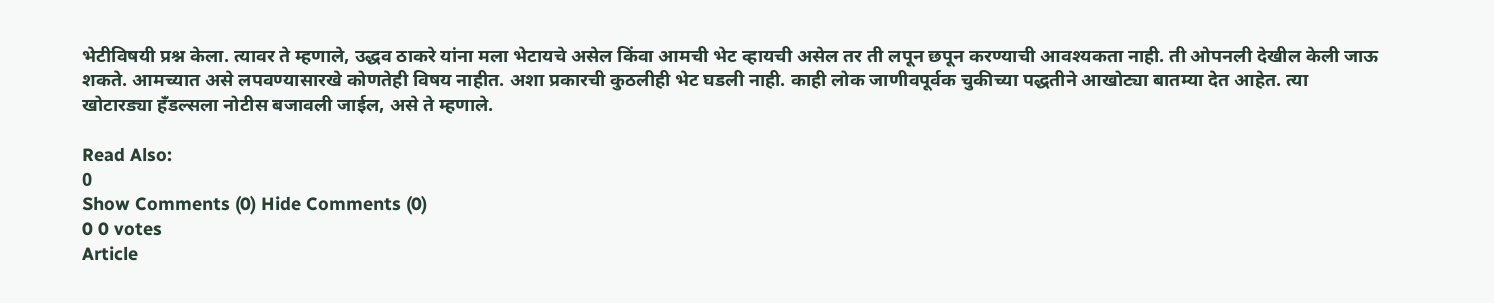भेटीविषयी प्रश्न केला. त्यावर ते म्हणाले, उद्धव ठाकरे यांना मला भेटायचे असेल किंवा आमची भेट व्हायची असेल तर ती लपून छपून करण्याची आवश्यकता नाही. ती ओपनली देखील केली जाऊ शकते. आमच्यात असे लपवण्यासारखे कोणतेही विषय नाहीत. अशा प्रकारची कुठलीही भेट घडली नाही. काही लोक जाणीवपूर्वक चुकीच्या पद्धतीने आखोट्या बातम्या देत आहेत. त्या खोटारड्या हँडल्सला नोटीस बजावली जाईल, असे ते म्हणाले.

Read Also:
0
Show Comments (0) Hide Comments (0)
0 0 votes
Article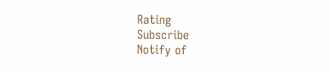Rating
Subscribe
Notify of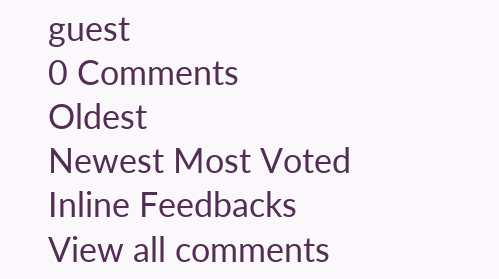guest
0 Comments
Oldest
Newest Most Voted
Inline Feedbacks
View all comments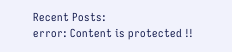Recent Posts:
error: Content is protected !!